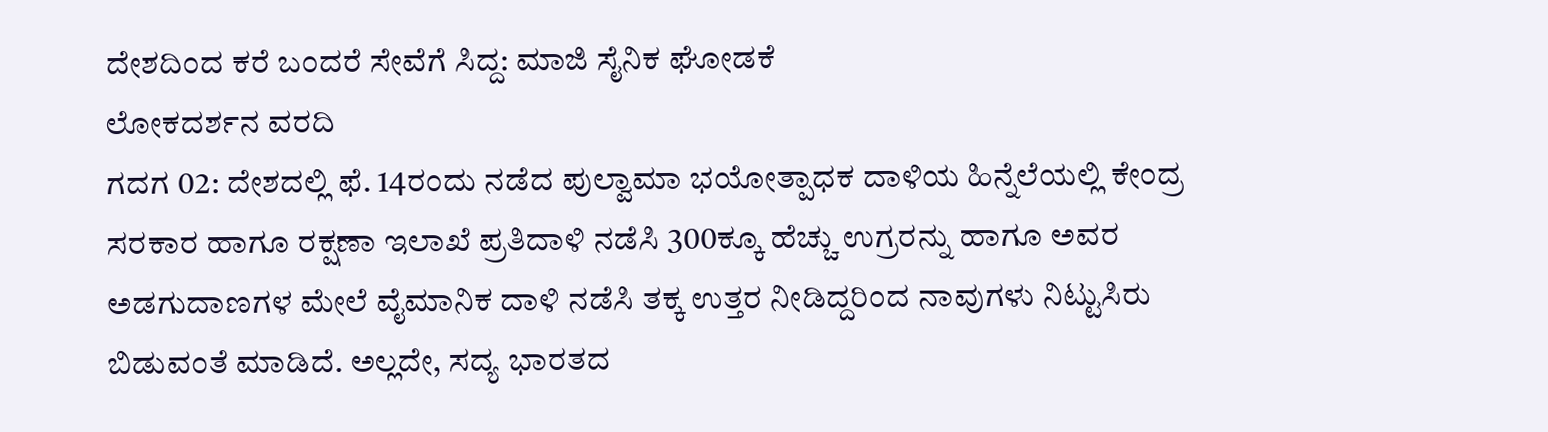ದೇಶದಿಂದ ಕರೆ ಬಂದರೆ ಸೇವೆಗೆ ಸಿದ್ದ: ಮಾಜಿ ಸೈನಿಕ ಘೋಡಕೆ
ಲೋಕದರ್ಶನ ವರದಿ
ಗದಗ 02: ದೇಶದಲ್ಲಿ ಫೆ. 14ರಂದು ನಡೆದ ಪುಲ್ವಾಮಾ ಭಯೋತ್ಪಾಧಕ ದಾಳಿಯ ಹಿನ್ನೆಲೆಯಲ್ಲಿ ಕೇಂದ್ರ ಸರಕಾರ ಹಾಗೂ ರಕ್ಷಣಾ ಇಲಾಖೆ ಪ್ರತಿದಾಳಿ ನಡೆಸಿ 300ಕ್ಕೂ ಹೆಚ್ಚು ಉಗ್ರರನ್ನು ಹಾಗೂ ಅವರ ಅಡಗುದಾಣಗಳ ಮೇಲೆ ವೈಮಾನಿಕ ದಾಳಿ ನಡೆಸಿ ತಕ್ಕ ಉತ್ತರ ನೀಡಿದ್ದರಿಂದ ನಾವುಗಳು ನಿಟ್ಟುಸಿರು ಬಿಡುವಂತೆ ಮಾಡಿದೆ. ಅಲ್ಲದೇ, ಸದ್ಯ ಭಾರತದ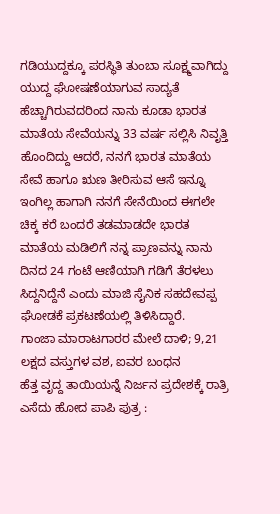ಗಡಿಯುದ್ದಕ್ಕೂ ಪರಸ್ಥಿತಿ ತುಂಬಾ ಸೂಕ್ಷ್ಮವಾಗಿದ್ದು ಯುದ್ದ ಘೋಷಣೆಯಾಗುವ ಸಾದ್ಯತೆ ಹೆಚ್ಚಾಗಿರುವದರಿಂದ ನಾನು ಕೂಡಾ ಭಾರತ ಮಾತೆಯ ಸೇವೆಯನ್ನು 33 ವರ್ಷ ಸಲ್ಲಿಸಿ ನಿವೃತ್ತಿ ಹೊಂದಿದ್ದು ಆದರೆ, ನನಗೆ ಭಾರತ ಮಾತೆಯ ಸೇವೆ ಹಾಗೂ ಋಣ ತೀರಿಸುವ ಆಸೆ ಇನ್ನೂ ಇಂಗಿಲ್ಲ ಹಾಗಾಗಿ ನನಗೆ ಸೇನೆಯಿಂದ ಈಗಲೇ ಚಿಕ್ಕ ಕರೆ ಬಂದರೆ ತಡಮಾಡದೇ ಭಾರತ ಮಾತೆಯ ಮಡಿಲಿಗೆ ನನ್ನ ಪ್ರಾಣವನ್ನು ನಾನು ದಿನದ 24 ಗಂಟೆ ಆಣಿಯಾಗಿ ಗಡಿಗೆ ತೆರಳಲು ಸಿದ್ದನಿದ್ದೆನೆ ಎಂದು ಮಾಜಿ ಸೈನಿಕ ಸಹದೇವಪ್ಪ ಘೋಡಕೆ ಪ್ರಕಟಣೆಯಲ್ಲಿ ತಿಳಿಸಿದ್ದಾರೆ.
ಗಾಂಜಾ ಮಾರಾಟಗಾರರ ಮೇಲೆ ದಾಳಿ; 9,21 ಲಕ್ಷದ ವಸ್ತುಗಳ ವಶ, ಐವರ ಬಂಧನ
ಹೆತ್ತ ವೃದ್ದ ತಾಯಿಯನ್ನೆ ನಿರ್ಜನ ಪ್ರದೇಶಕ್ಕೆ ರಾತ್ರಿ ಎಸೆದು ಹೋದ ಪಾಪಿ ಪುತ್ರ :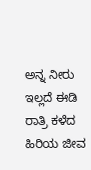ಅನ್ನ ನೀರು ಇಲ್ಲದೆ ಈಡಿ ರಾತ್ರಿ ಕಳೆದ ಹಿರಿಯ ಜೀವ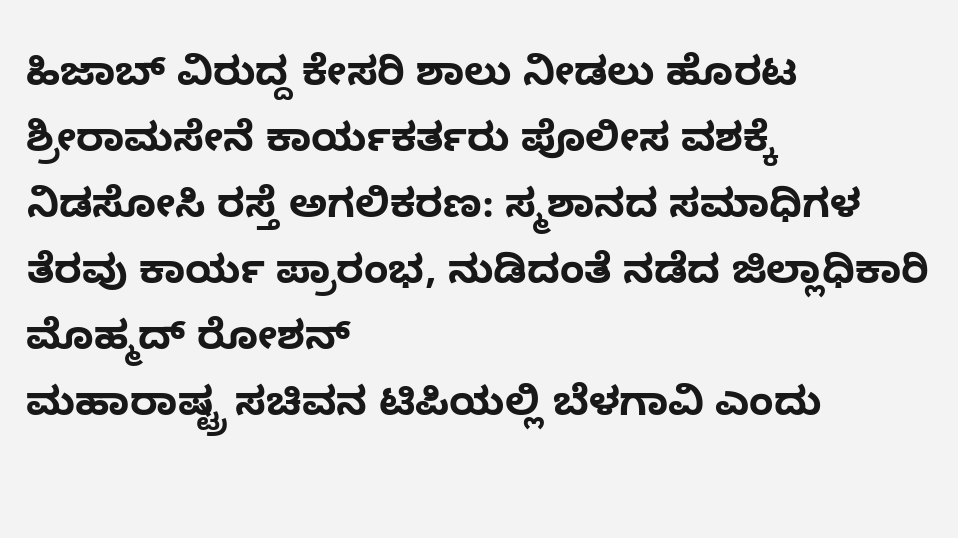ಹಿಜಾಬ್ ವಿರುದ್ದ ಕೇಸರಿ ಶಾಲು ನೀಡಲು ಹೊರಟ ಶ್ರೀರಾಮಸೇನೆ ಕಾರ್ಯಕರ್ತರು ಪೊಲೀಸ ವಶಕ್ಕೆ
ನಿಡಸೋಸಿ ರಸ್ತೆ ಅಗಲಿಕರಣ: ಸ್ಮಶಾನದ ಸಮಾಧಿಗಳ ತೆರವು ಕಾರ್ಯ ಪ್ರಾರಂಭ, ನುಡಿದಂತೆ ನಡೆದ ಜಿಲ್ಲಾಧಿಕಾರಿ ಮೊಹ್ಮದ್ ರೋಶನ್
ಮಹಾರಾಷ್ಟ್ರ ಸಚಿವನ ಟಿಪಿಯಲ್ಲಿ ಬೆಳಗಾವಿ ಎಂದು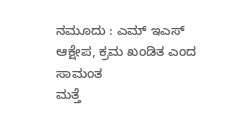ನಮೂದು : ಎಮ್ ಇಎಸ್ ಆಕ್ಷೇಪ, ಕ್ರಮ ಖಂಡಿತ ಎಂದ ಸಾಮಂತ
ಮತ್ತೆ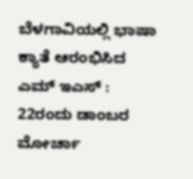ಬೆಳಗಾವಿಯಲ್ಲಿ ಭಾಷಾ ಕ್ಯಾತೆ ಆರಂಭಿಸಿದ ಎಮ್ ಇಎಸ್ : 22ರಂದು ಡಾಂಬರ ಮೋರ್ಚಾ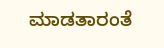ಮಾಡತಾರಂತೆ